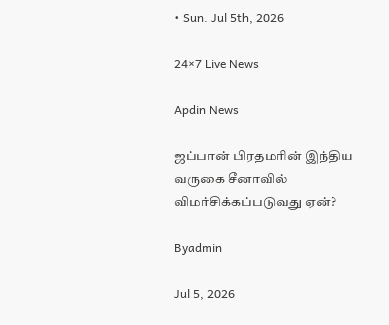• Sun. Jul 5th, 2026

24×7 Live News

Apdin News

ஜப்பான் பிரதமரின் இந்திய வருகை சீனாவில் விமர்சிக்கப்படுவது ஏன்?

Byadmin

Jul 5, 2026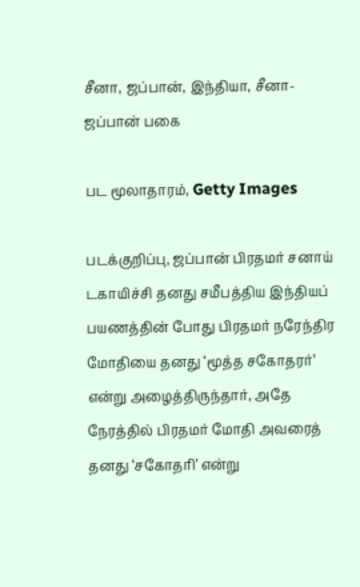சீனா, ஜப்பான், இந்தியா, சீனா- ஜப்பான் பகை

பட மூலாதாரம், Getty Images

படக்குறிப்பு, ஜப்பான் பிரதமர் சனாய் டகாயிச்சி தனது சமீபத்திய இந்தியப் பயணத்தின் போது பிரதமர் நரேந்திர மோதியை தனது ‘மூத்த சகோதரர்’ என்று அழைத்திருந்தார், அதே நேரத்தில் பிரதமர் மோதி அவரைத் தனது ‘சகோதரி’ என்று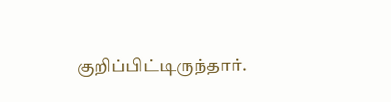குறிப்பிட்டிருந்தார்.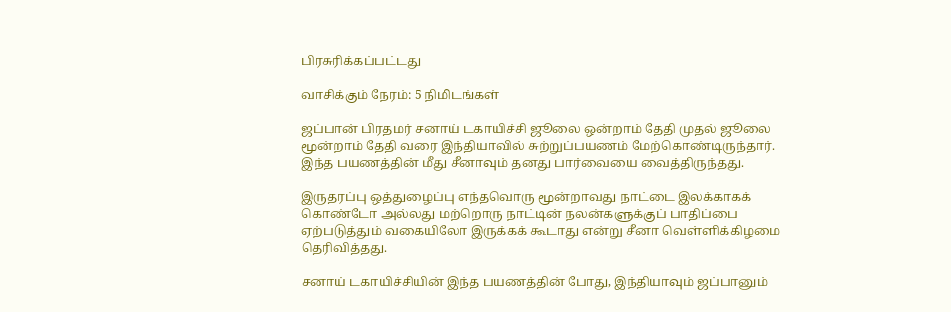பிரசுரிக்கப்பட்டது

வாசிக்கும் நேரம்: 5 நிமிடங்கள்

ஜப்பான் பிரதமர் சனாய் டகாயிச்சி ஜூலை ஒன்றாம் தேதி முதல் ஜூலை மூன்றாம் தேதி வரை இந்தியாவில் சுற்றுப்பயணம் மேற்கொண்டிருந்தார். இந்த பயணத்தின் மீது சீனாவும் தனது பார்வையை வைத்திருந்தது.

இருதரப்பு ஒத்துழைப்பு எந்தவொரு மூன்றாவது நாட்டை இலக்காகக் கொண்டோ அல்லது மற்றொரு நாட்டின் நலன்களுக்குப் பாதிப்பை ஏற்படுத்தும் வகையிலோ இருக்கக் கூடாது என்று சீனா வெள்ளிக்கிழமை தெரிவித்தது.

சனாய் டகாயிச்சியின் இந்த பயணத்தின் போது, இந்தியாவும் ஜப்பானும்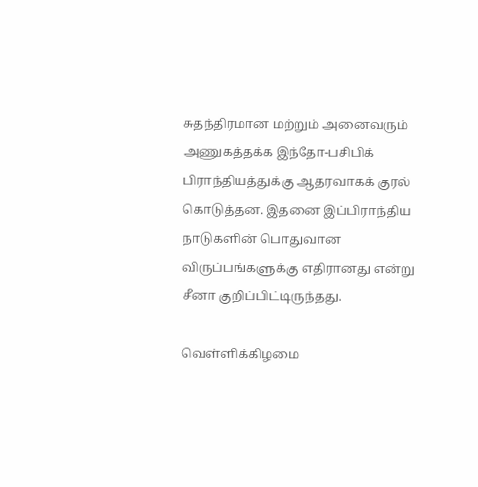சுதந்திரமான மற்றும் அனைவரும் அணுகத்தக்க இந்தோ-பசிபிக் பிராந்தியத்துக்கு ஆதரவாகக் குரல் கொடுத்தன. இதனை இப்பிராந்திய நாடுகளின் பொதுவான விருப்பங்களுக்கு எதிரானது என்று சீனா குறிப்பிட்டிருந்தது.

வெள்ளிக்கிழமை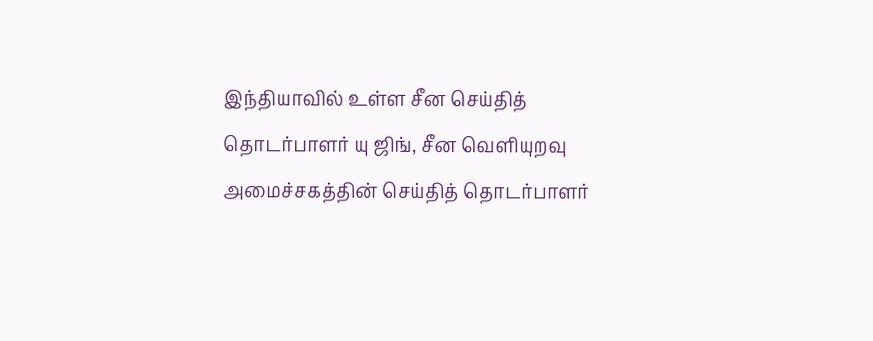இந்தியாவில் உள்ள சீன செய்தித் தொடர்பாளர் யு ஜிங், சீன வெளியுறவு அமைச்சகத்தின் செய்தித் தொடர்பாளர்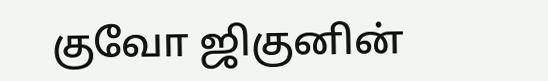குவோ ஜிகுனின்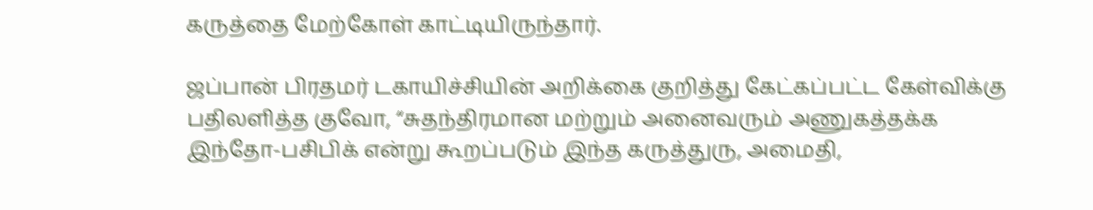கருத்தை மேற்கோள் காட்டியிருந்தார்.

ஜப்பான் பிரதமர் டகாயிச்சியின் அறிக்கை குறித்து கேட்கப்பட்ட கேள்விக்கு பதிலளித்த குவோ, “சுதந்திரமான மற்றும் அனைவரும் அணுகத்தக்க இந்தோ-பசிபிக் என்று கூறப்படும் இந்த கருத்துரு, அமைதி,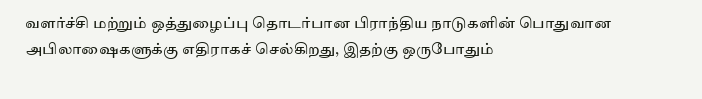வளர்ச்சி மற்றும் ஒத்துழைப்பு தொடர்பான பிராந்திய நாடுகளின் பொதுவான அபிலாஷைகளுக்கு எதிராகச் செல்கிறது, இதற்கு ஒருபோதும்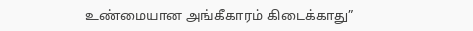உண்மையான அங்கீகாரம் கிடைக்காது”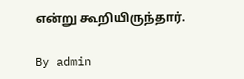என்று கூறியிருந்தார்.

By admin